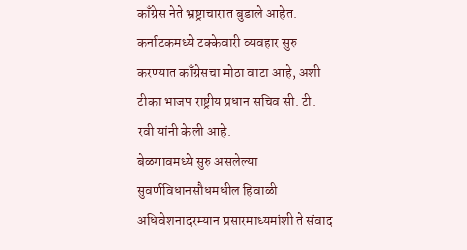काँग्रेस नेते भ्रष्ट्राचारात बुडाले आहेत. कर्नाटकमध्ये टक्केवारी व्यवहार सुरु करण्यात काँग्रेसचा मोठा वाटा आहे, अशी टीका भाजप राष्ट्रीय प्रधान सचिव सी. टी. रवी यांनी केली आहे.
बेळगावमध्ये सुरु असलेल्या सुवर्णविधानसौधमधील हिवाळी अधिवेशनादरम्यान प्रसारमाध्यमांशी ते संवाद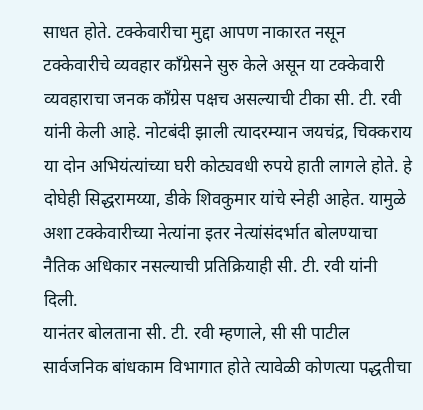साधत होते. टक्केवारीचा मुद्दा आपण नाकारत नसून टक्केवारीचे व्यवहार काँग्रेसने सुरु केले असून या टक्केवारी व्यवहाराचा जनक काँग्रेस पक्षच असल्याची टीका सी. टी. रवी यांनी केली आहे. नोटबंदी झाली त्यादरम्यान जयचंद्र, चिक्कराय या दोन अभियंत्यांच्या घरी कोट्यवधी रुपये हाती लागले होते. हे दोघेही सिद्धरामय्या, डीके शिवकुमार यांचे स्नेही आहेत. यामुळे अशा टक्केवारीच्या नेत्यांना इतर नेत्यांसंदर्भात बोलण्याचा नैतिक अधिकार नसल्याची प्रतिक्रियाही सी. टी. रवी यांनी दिली.
यानंतर बोलताना सी. टी. रवी म्हणाले, सी सी पाटील सार्वजनिक बांधकाम विभागात होते त्यावेळी कोणत्या पद्धतीचा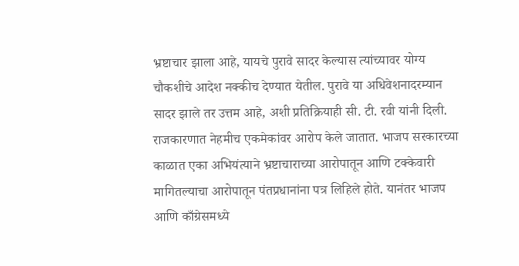भ्रष्टाचार झाला आहे, यायचे पुरावे सादर केल्यास त्यांच्यावर योग्य चौकशीचे आदेश नक्कीच देण्यात येतील. पुरावे या अधिवेशनादरम्यान सादर झाले तर उत्तम आहे, अशी प्रतिक्रियाही सी. टी. रवी यांनी दिली.
राजकारणात नेहमीच एकमेकांवर आरोप केले जातात. भाजप सरकारच्या काळात एका अभियंत्याने भ्रष्टाचाराच्या आरोपातून आणि टक्केवारी मागितल्याचा आरोपातून पंतप्रधानांना पत्र लिहिले होते. यानंतर भाजप आणि काँग्रेसमध्ये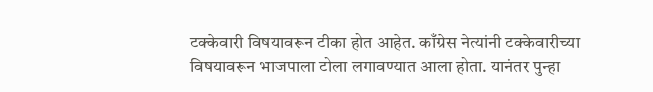टक्केवारी विषयावरून टीका होत आहेत. काँग्रेस नेत्यांनी टक्केवारीच्या विषयावरून भाजपाला टोला लगावण्यात आला होता. यानंतर पुन्हा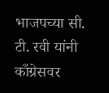भाजपच्या सी. टी. रवी यांनी काँग्रेसवर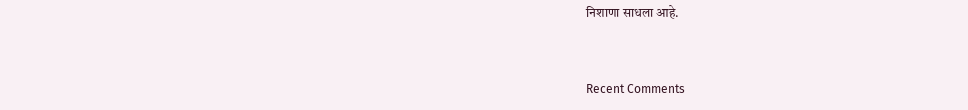निशाणा साधला आहे.


Recent Comments